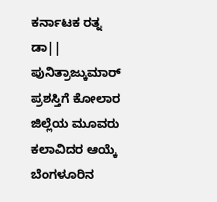ಕರ್ನಾಟಕ ರತ್ನ ಡಾ|| ಪುನಿತ್ರಾಜ್ಕುಮಾರ್ ಪ್ರಶಸ್ತಿಗೆ ಕೋಲಾರ ಜಿಲ್ಲೆಯ ಮೂವರು ಕಲಾವಿದರ ಆಯ್ಕೆ ಬೆಂಗಳೂರಿನ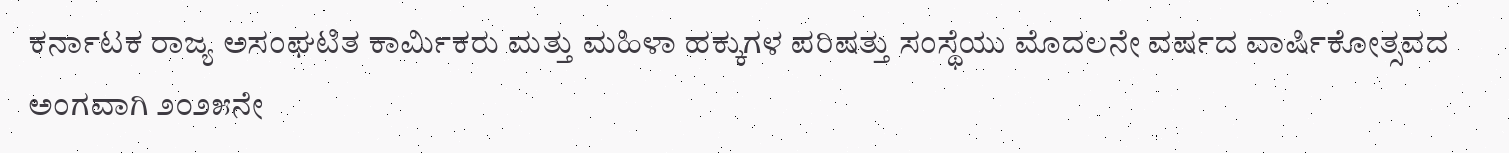ಕರ್ನಾಟಕ ರಾಜ್ಯ ಅಸಂಘಟಿತ ಕಾರ್ಮಿಕರು ಮತ್ತು ಮಹಿಳಾ ಹಕ್ಕುಗಳ ಪರಿಷತ್ತು ಸಂಸ್ಥೆಯು ಮೊದಲನೇ ವರ್ಷದ ವಾರ್ಷಿಕೋತ್ಸವದ ಅಂಗವಾಗಿ ೨೦೨೫ನೇ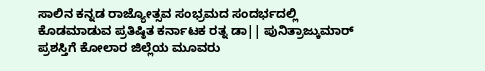ಸಾಲಿನ ಕನ್ನಡ ರಾಜ್ಯೋತ್ಸವ ಸಂಭ್ರಮದ ಸಂದರ್ಭದಲ್ಲಿ ಕೊಡಮಾಡುವ ಪ್ರತಿಷ್ಠಿತ ಕರ್ನಾಟಕ ರತ್ನ ಡಾ|| ಪುನಿತ್ರಾಜ್ಕುಮಾರ್ ಪ್ರಶಸ್ತಿಗೆ ಕೋಲಾರ ಜಿಲ್ಲೆಯ ಮೂವರು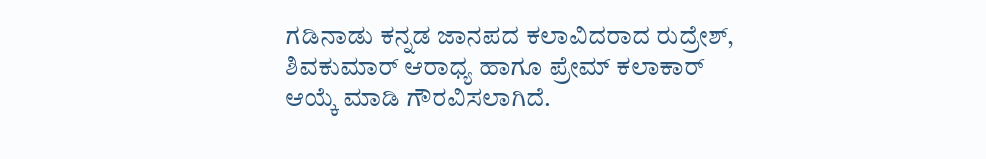ಗಡಿನಾಡು ಕನ್ನಡ ಜಾನಪದ ಕಲಾವಿದರಾದ ರುದ್ರೇಶ್, ಶಿವಕುಮಾರ್ ಆರಾಧ್ಯ ಹಾಗೂ ಪ್ರೇಮ್ ಕಲಾಕಾರ್ ಆಯ್ಕೆ ಮಾಡಿ ಗೌರವಿಸಲಾಗಿದೆ.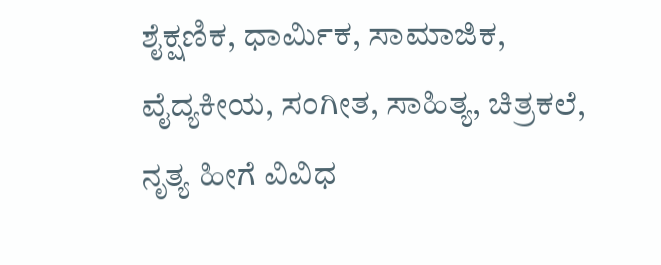ಶೈಕ್ಷಣಿಕ, ಧಾರ್ಮಿಕ, ಸಾಮಾಜಿಕ, ವೈದ್ಯಕೀಯ, ಸಂಗೀತ, ಸಾಹಿತ್ಯ, ಚಿತ್ರಕಲೆ, ನೃತ್ಯ ಹೀಗೆ ವಿವಿಧ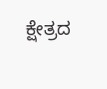ಕ್ಷೇತ್ರದ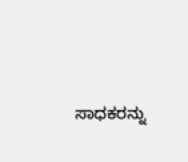ಸಾಧಕರನ್ನು